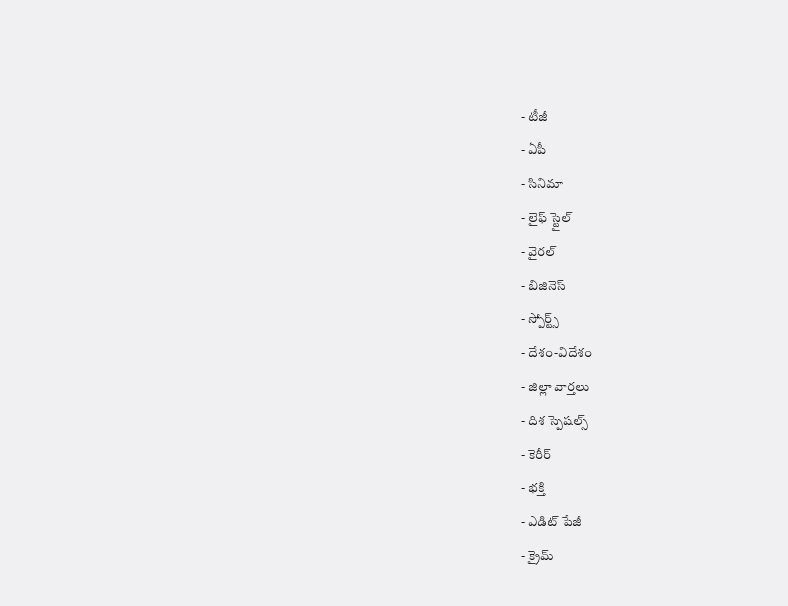- టీజీ
- ఏపీ
- సినిమా
- లైఫ్ స్టైల్
- వైరల్
- బిజినెస్
- స్పోర్ట్స్
- దేశం-విదేశం
- జిల్లా వార్తలు
- దిశ స్పెషల్స్
- కెరీర్
- భక్తి
- ఎడిట్ పేజీ
- క్రైమ్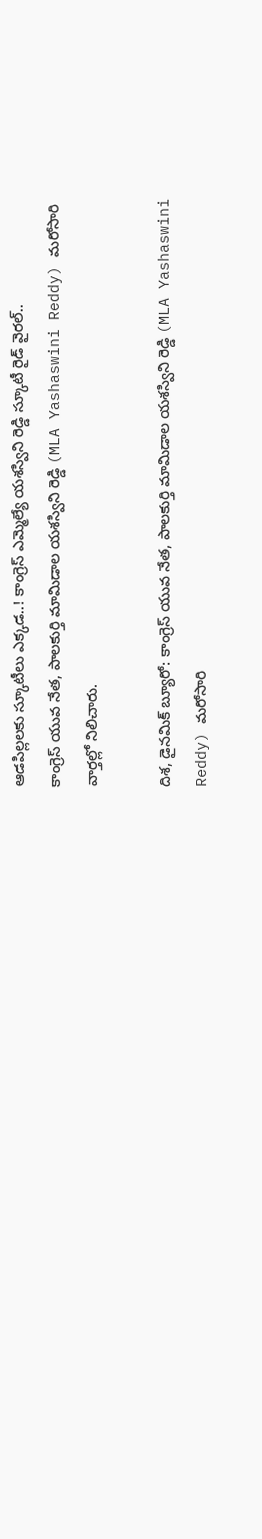ఆడపిల్లలకు స్కూటీలు ఎక్కడ..! కాంగ్రెస్ ఎమ్మెల్యే యశస్విని రెడ్డి స్కూటీ రైడ్ వైరల్..
కాంగ్రెస్ యువ నేత, పాలకుర్తి మామిడాల యశస్విని రెడ్డి (MLA Yashaswini Reddy) మరోసారి వార్తల్లో నిలిచారు.

దిశ, డైనమిక్ బ్యూరో: కాంగ్రెస్ యువ నేత, పాలకుర్తి మామిడాల యశస్విని రెడ్డి (MLA Yashaswini Reddy) మరోసారి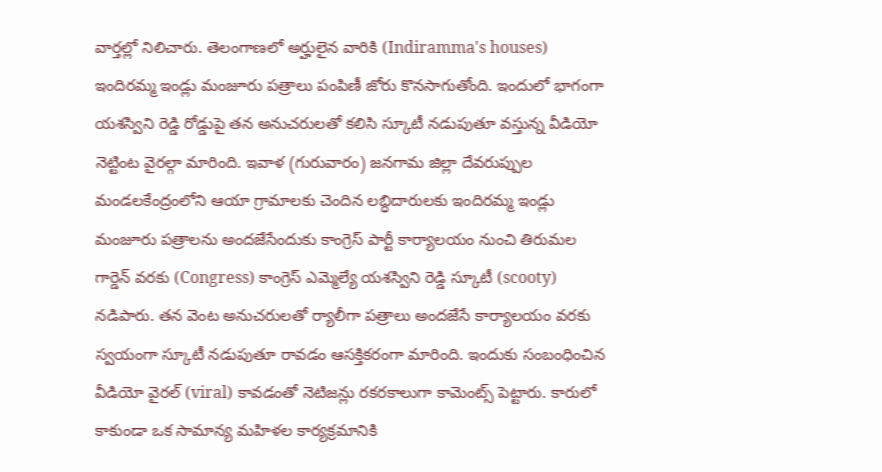వార్తల్లో నిలిచారు. తెలంగాణలో అర్హులైన వారికి (Indiramma's houses) ఇందిరమ్మ ఇండ్లు మంజూరు పత్రాలు పంపిణీ జోరు కొనసాగుతోంది. ఇందులో భాగంగా యశస్విని రెడ్డి రోడ్డుపై తన అనుచరులతో కలిసి స్కూటీ నడుపుతూ వస్తున్న వీడియో నెట్టింట వైరల్గా మారింది. ఇవాళ (గురువారం) జనగామ జిల్లా దేవరుప్పుల మండలకేంద్రంలోని ఆయా గ్రామాలకు చెందిన లబ్ధిదారులకు ఇందిరమ్మ ఇండ్లు మంజూరు పత్రాలను అందజేసేందుకు కాంగ్రెస్ పార్టీ కార్యాలయం నుంచి తిరుమల గార్డెన్ వరకు (Congress) కాంగ్రెస్ ఎమ్మెల్యే యశస్విని రెడ్డి స్కూటీ (scooty) నడిపారు. తన వెంట అనుచరులతో ర్యాలీగా పత్రాలు అందజేసే కార్యాలయం వరకు స్వయంగా స్కూటీ నడుపుతూ రావడం ఆసక్తికరంగా మారింది. ఇందుకు సంబంధించిన వీడియో వైరల్ (viral) కావడంతో నెటిజన్లు రకరకాలుగా కామెంట్స్ పెట్టారు. కారులో కాకుండా ఒక సామాన్య మహిళల కార్యక్రమానికి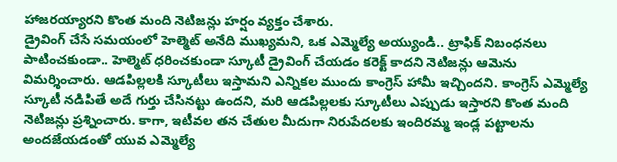హాజరయ్యారని కొంత మంది నెటిజన్లు హర్షం వ్యక్తం చేశారు.
డ్రైవింగ్ చేసే సమయంలో హెల్మెట్ అనేది ముఖ్యమని, ఒక ఎమ్మెల్యే అయ్యుండి.. ట్రాఫిక్ నిబంధనలు పాటించకుండా.. హెల్మెట్ ధరించకుండా స్కూటీ డ్రైవింగ్ చేయడం కరెక్ట్ కాదని నెటిజన్లు ఆమెను విమర్శించారు. ఆడపిల్లలకి స్కూటీలు ఇస్తామని ఎన్నికల ముందు కాంగ్రెస్ హామీ ఇచ్చిందని. కాంగ్రెస్ ఎమ్మెల్యే స్కూటీ నడిపితే అదే గుర్తు చేసినట్టు ఉందని, మరి ఆడపిల్లలకు స్కూటీలు ఎప్పుడు ఇస్తారని కొంత మంది నెటిజన్లు ప్రశ్నించారు. కాగా, ఇటీవల తన చేతుల మీదుగా నిరుపేదలకు ఇందిరమ్మ ఇండ్ల పట్టాలను అందజేయడంతో యువ ఎమ్మెల్యే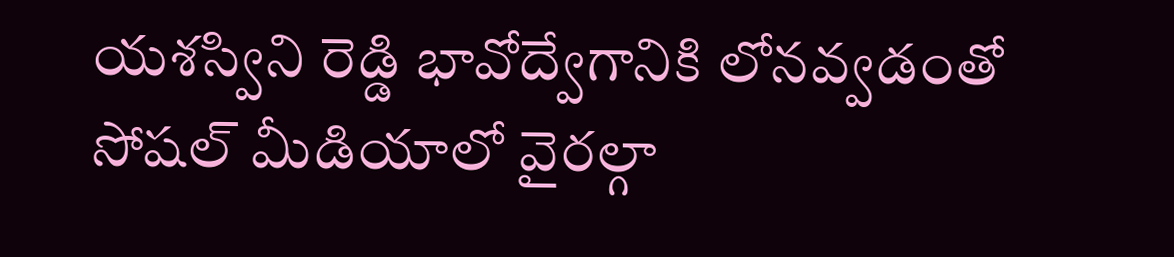యశస్విని రెడ్డి భావోద్వేగానికి లోనవ్వడంతో సోషల్ మీడియాలో వైరల్గా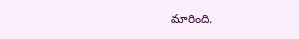మారింది.